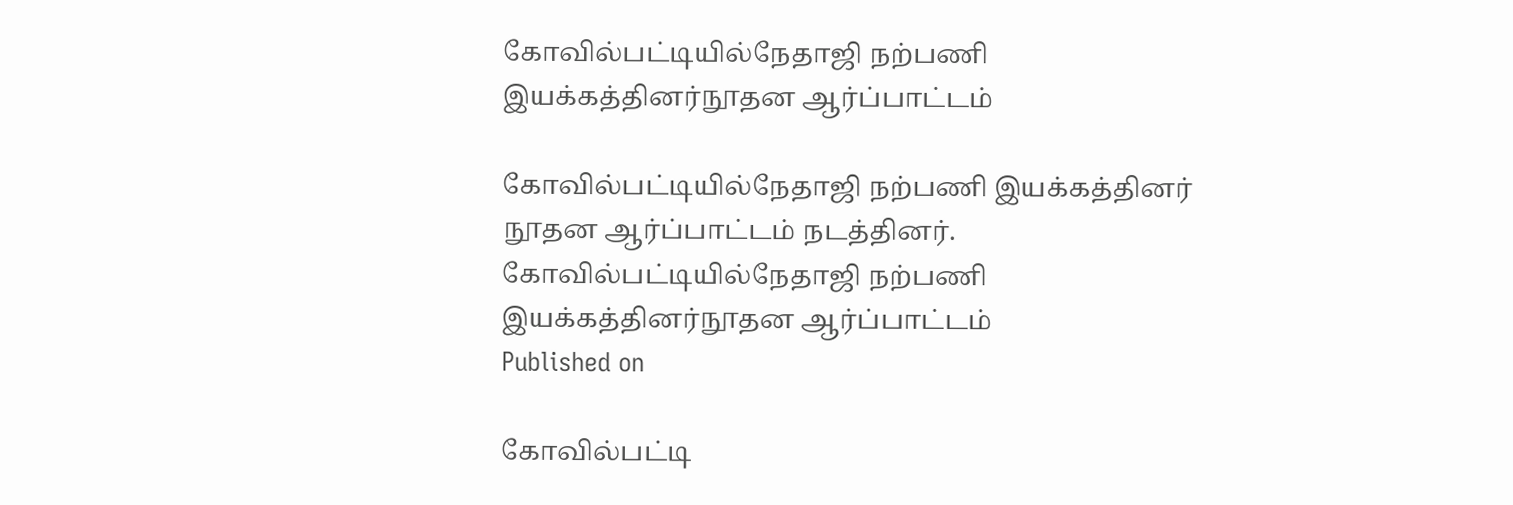கோவில்பட்டியில்நேதாஜி நற்பணி இயக்கத்தினர்நூதன ஆர்ப்பாட்டம்

கோவில்பட்டியில்நேதாஜி நற்பணி இயக்கத்தினர் நூதன ஆர்ப்பாட்டம் நடத்தினர்.
கோவில்பட்டியில்நேதாஜி நற்பணி இயக்கத்தினர்நூதன ஆர்ப்பாட்டம்
Published on

கோவில்பட்டி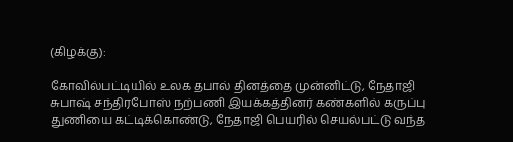(கிழக்கு):

கோவில்பட்டியில் உலக தபால் தினத்தை முன்னிட்டு, நேதாஜி சுபாஷ் சந்திரபோஸ் நற்பணி இயக்கத்தினர் கண்களில் கருப்பு துணியை கட்டிக்கொண்டு, நேதாஜி பெயரில் செயல்பட்டு வந்த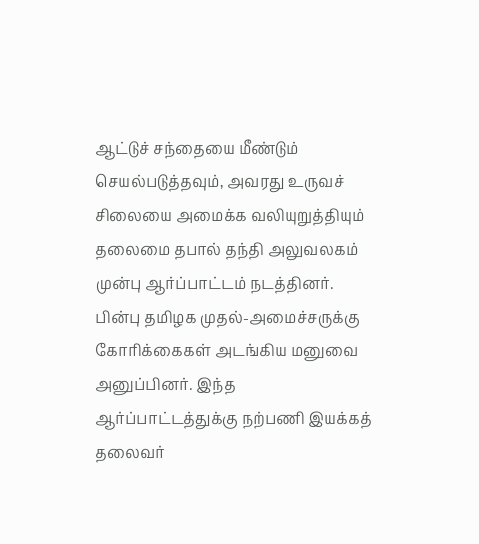ஆட்டுச் சந்தையை மீண்டும் செயல்படுத்தவும், அவரது உருவச் சிலையை அமைக்க வலியுறுத்தியும் தலைமை தபால் தந்தி அலுவலகம் முன்பு ஆர்ப்பாட்டம் நடத்தினர். பின்பு தமிழக முதல்-அமைச்சருக்கு கோரிக்கைகள் அடங்கிய மனுவை அனுப்பினர். இந்த ஆர்ப்பாட்டத்துக்கு நற்பணி இயக்கத் தலைவர்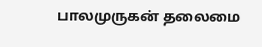பாலமுருகன் தலைமை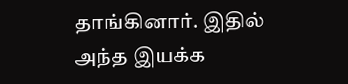தாங்கினார். இதில் அந்த இயக்க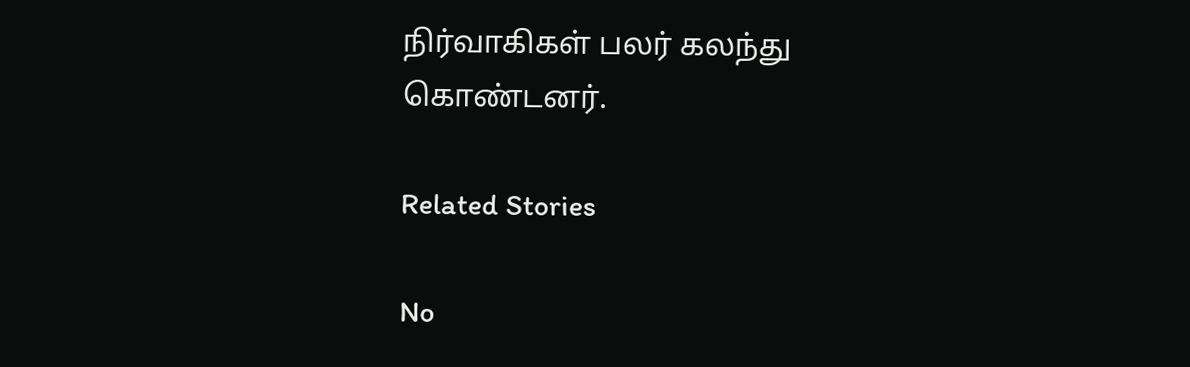நிர்வாகிகள் பலர் கலந்து கொண்டனர்.

Related Stories

No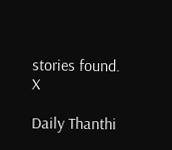stories found.
X

Daily Thanthi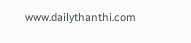www.dailythanthi.com